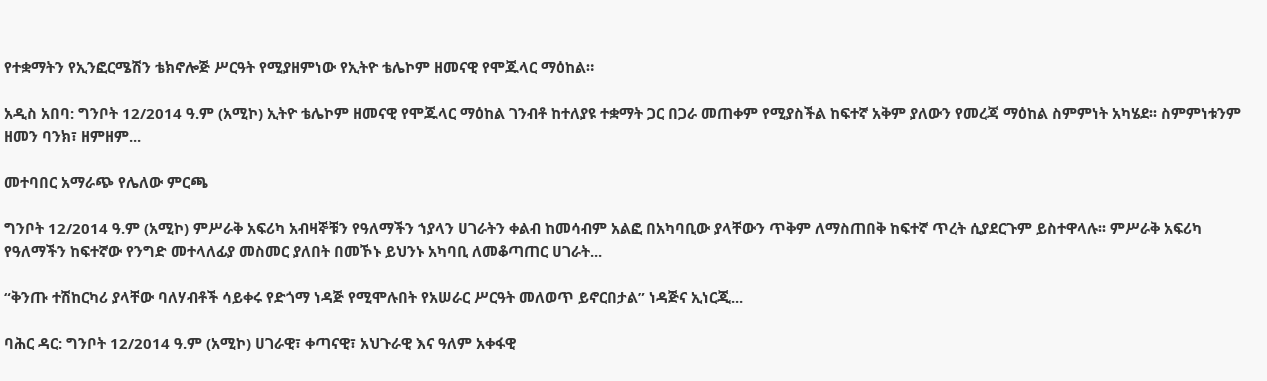የተቋማትን የኢንፎርሜሽን ቴክኖሎጅ ሥርዓት የሚያዘምነው የኢትዮ ቴሌኮም ዘመናዊ የሞጁላር ማዕከል።

አዲስ አበባ: ግንቦት 12/2014 ዓ.ም (አሚኮ) ኢትዮ ቴሌኮም ዘመናዊ የሞጁላር ማዕከል ገንብቶ ከተለያዩ ተቋማት ጋር በጋራ መጠቀም የሚያስችል ከፍተኛ አቅም ያለውን የመረጃ ማዕከል ስምምነት አካሄደ፡፡ ስምምነቱንም ዘመን ባንክ፣ ዘምዘም...

መተባበር አማራጭ የሌለው ምርጫ

ግንቦት 12/2014 ዓ.ም (አሚኮ) ምሥራቅ አፍሪካ አብዛኞቹን የዓለማችን ኀያላን ሀገራትን ቀልብ ከመሳብም አልፎ በአካባቢው ያላቸውን ጥቅም ለማስጠበቅ ከፍተኛ ጥረት ሲያደርጉም ይስተዋላሉ፡፡ ምሥራቅ አፍሪካ የዓለማችን ከፍተኛው የንግድ መተላለፊያ መስመር ያለበት በመኾኑ ይህንኑ አካባቢ ለመቆጣጠር ሀገራት...

“ቅንጡ ተሽከርካሪ ያላቸው ባለሃብቶች ሳይቀሩ የድጎማ ነዳጅ የሚሞሉበት የአሠራር ሥርዓት መለወጥ ይኖርበታል” ነዳጅና ኢነርጂ...

ባሕር ዳር: ግንቦት 12/2014 ዓ.ም (አሚኮ) ሀገራዊ፣ ቀጣናዊ፣ አህጉራዊ እና ዓለም አቀፋዊ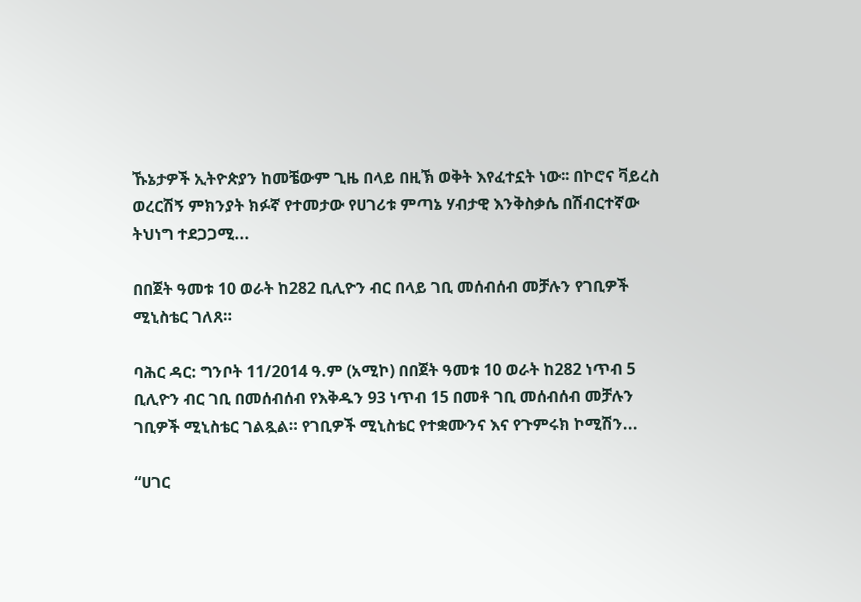ኹኔታዎች ኢትዮጵያን ከመቼውም ጊዜ በላይ በዚኽ ወቅት እየፈተኗት ነው፡፡ በኮሮና ቫይረስ ወረርሽኝ ምክንያት ክፉኛ የተመታው የሀገሪቱ ምጣኔ ሃብታዊ እንቅስቃሴ በሽብርተኛው ትህነግ ተደጋጋሚ...

በበጀት ዓመቱ 10 ወራት ከ282 ቢሊዮን ብር በላይ ገቢ መሰብሰብ መቻሉን የገቢዎች ሚኒስቴር ገለጸ።

ባሕር ዳር: ግንቦት 11/2014 ዓ.ም (አሚኮ) በበጀት ዓመቱ 10 ወራት ከ282 ነጥብ 5 ቢሊዮን ብር ገቢ በመሰብሰብ የእቅዱን 93 ነጥብ 15 በመቶ ገቢ መሰብሰብ መቻሉን ገቢዎች ሚኒስቴር ገልጿል። የገቢዎች ሚኒስቴር የተቋሙንና እና የጉምሩክ ኮሚሽን...

“ሀገር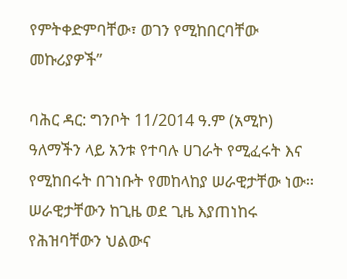የምትቀድምባቸው፣ ወገን የሚከበርባቸው መኩሪያዎች”

ባሕር ዳር: ግንቦት 11/2014 ዓ.ም (አሚኮ) ዓለማችን ላይ አንቱ የተባሉ ሀገራት የሚፈሩት እና የሚከበሩት በገነቡት የመከላከያ ሠራዊታቸው ነው፡፡ ሠራዊታቸውን ከጊዜ ወደ ጊዜ እያጠነከሩ የሕዝባቸውን ህልውና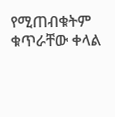የሚጠብቁትም ቁጥራቸው ቀላል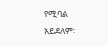የሚባል አይደለም፡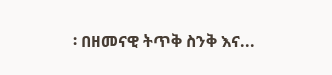፡ በዘመናዊ ትጥቅ ስንቅ እና...